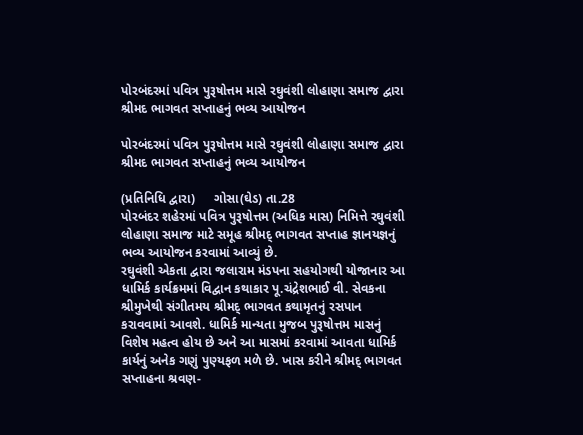પોરબંદરમાં પવિત્ર પુરૂષોત્તમ માસે રઘુવંશી લોહાણા સમાજ દ્વારા શ્રીમદ ભાગવત સપ્તાહનું ભવ્ય આયોજન

પોરબંદરમાં પવિત્ર પુરૂષોત્તમ માસે રઘુવંશી લોહાણા સમાજ દ્વારા શ્રીમદ ભાગવત સપ્તાહનું ભવ્ય આયોજન

(પ્રતિનિધિ દ્વારા)     ગોસા(ઘેડ) તા.28
પોરબંદર શહેરમાં પવિત્ર પુરૂષોત્તમ (અધિક માસ) નિમિત્તે રઘુવંશી લોહાણા સમાજ માટે સમૂહ શ્રીમદ્ ભાગવત સપ્તાહ જ્ઞાનયજ્ઞનું ભવ્ય આયોજન કરવામાં આવ્યું છે.
રઘુવંશી એકતા દ્વારા જલારામ મંડપના સહયોગથી યોજાનાર આ ધામિર્ક કાર્યક્રમમાં વિદ્વાન કથાકાર પૂ.ચંદ્રેશભાઈ વી. સેવકના શ્રીમુખેથી સંગીતમય શ્રીમદ્ ભાગવત કથામૃતનું રસપાન કરાવવામાં આવશે. ધામિર્ક માન્યતા મુજબ પુરૂષોત્તમ માસનું વિશેષ મહત્વ હોય છે અને આ માસમાં કરવામાં આવતા ધામિર્ક કાર્યનું અનેક ગણું પુણ્યફળ મળે છે. ખાસ કરીને શ્રીમદ્ ભાગવત સપ્તાહના શ્રવણ-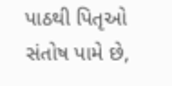પાઠથી પિતૃઓ સંતોષ પામે છે,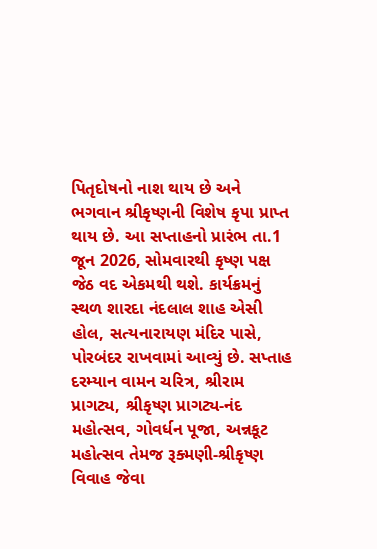પિતૃદોષનો નાશ થાય છે અને ભગવાન શ્રીકૃષ્ણની વિશેષ કૃપા પ્રાપ્ત થાય છે. આ સપ્તાહનો પ્રારંભ તા.1 જૂન 2026, સોમવારથી કૃષ્ણ પક્ષ જેઠ વદ એકમથી થશે. કાર્યક્રમનું સ્થળ શારદા નંદલાલ શાહ એસી હોલ, સત્યનારાયણ મંદિર પાસે, પોરબંદર રાખવામાં આવ્યું છે. સપ્તાહ દરમ્યાન વામન ચરિત્ર, શ્રીરામ પ્રાગટ્ય, શ્રીકૃષ્ણ પ્રાગટ્ય-નંદ મહોત્સવ, ગોવર્ધન પૂજા, અન્નકૂટ મહોત્સવ તેમજ રૂક્મણી-શ્રીકૃષ્ણ વિવાહ જેવા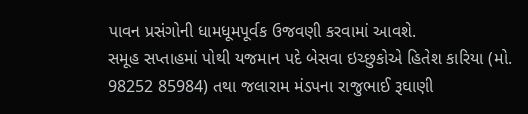પાવન પ્રસંગોની ધામધૂમપૂર્વક ઉજવણી કરવામાં આવશે.
સમૂહ સપ્તાહમાં પોથી યજમાન પદે બેસવા ઇચ્છુકોએ હિતેશ કારિયા (મો. 98252 85984) તથા જલારામ મંડપના રાજુભાઈ રૂઘાણી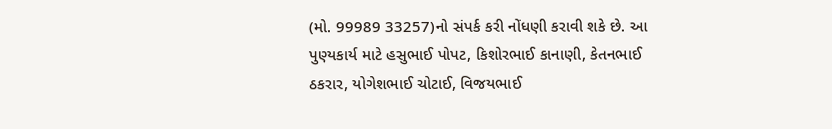(મો. 99989 33257)નો સંપર્ક કરી નોંધણી કરાવી શકે છે. આ પુણ્યકાર્ય માટે હસુભાઈ પોપટ, કિશોરભાઈ કાનાણી, કેતનભાઈ ઠકરાર, યોગેશભાઈ ચોટાઈ, વિજયભાઈ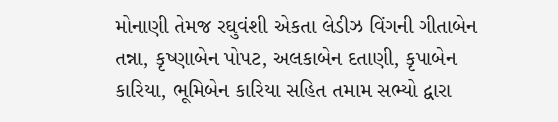મોનાણી તેમજ રઘુવંશી એકતા લેડીઝ વિંગની ગીતાબેન તન્ના, કૃષ્ણાબેન પોપટ, અલકાબેન દતાણી, કૃપાબેન કારિયા, ભૂમિબેન કારિયા સહિત તમામ સભ્યો દ્વારા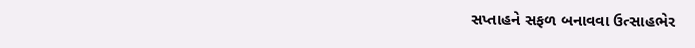સપ્તાહને સફળ બનાવવા ઉત્સાહભેર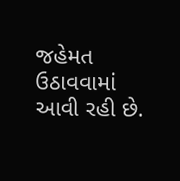જહેમત ઉઠાવવામાં આવી રહી છે.